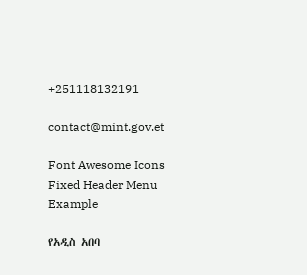+251118132191

contact@mint.gov.et

Font Awesome Icons
Fixed Header Menu Example

የአዲስ አበባ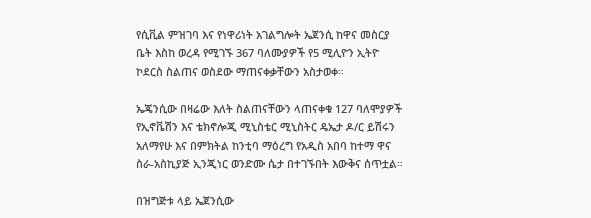የሲቪል ምዝገባ እና የነዋሪነት አገልግሎት ኤጀንሲ ከዋና መስርያ ቤት እስከ ወረዳ የሚገኙ 367 ባለሙያዎች የ5 ሚሊዮን ኢትዮ ኮደርስ ስልጠና ወስደው ማጠናቀቃቸውን አስታወቀ።

ኤጄንሲው በዛሬው እለት ስልጠናቸውን ላጠናቀቁ 127 ባለሞያዎች የኢኖቬሽን እና ቴክኖሎጂ ሚኒስቴር ሚኒስትር ዴኤታ ዶ/ር ይሽሩን አለማየሁ እና በምክትል ከንቲባ ማዕረግ የአዲስ አበባ ከተማ ዋና ስራ-አስኪያጅ ኢንጂነር ወንድሙ ሴታ በተገኙበት እውቅና ሰጥቷል።

በዝግጅቱ ላይ ኤጀንሲው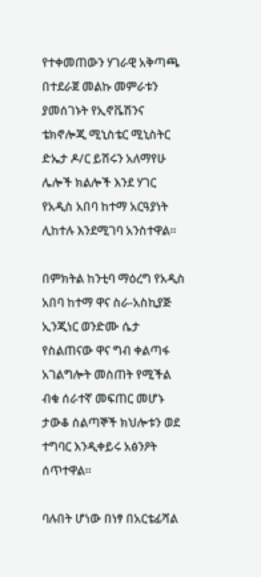የተቀመጠውን ሃገራዊ አቅጣጫ በተደራጀ መልኩ መምራቱን ያመሰገኑት የኢኖቬሽንና ቴክኖሎጂ ሚኒስቴር ሚኒስትር ድኤታ ዶ/ር ይሽሩን አለማየሁ ሌሎች ክልሎች እንደ ሃገር የአዲስ አበባ ከተማ አርዓያነት ሊከተሉ እንደሚገባ አንስተዋል።

በምክትል ከንቲባ ማዕረግ የአዲስ አበባ ከተማ ዋና ስራ-አስኪያጅ ኢንጂነር ወንድሙ ሴታ የስልጠናው ዋና ግብ ቀልጣፋ አገልግሎት መስጠት የሚችል ብቁ ሰራተኛ መፍጠር መሆኑ ታውቆ ሰልጣኞች ክህሎቱን ወደ ተግባር እንዲቀይሩ አፅንዖት ሰጥተዋል።

ባሉበት ሆነው በነፃ በአርቴፊሻል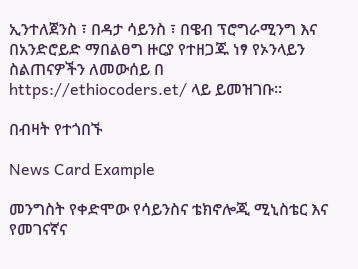ኢንተለጀንስ ፣ በዳታ ሳይንስ ፣ በዌብ ፕሮግራሚንግ እና በአንድሮይድ ማበልፀግ ዙርያ የተዘጋጁ ነፃ የኦንላይን ስልጠናዎችን ለመውሰይ በ https://ethiocoders.et/ ላይ ይመዝገቡ።

በብዛት የተጎበኙ

News Card Example

መንግስት የቀድሞው የሳይንስና ቴክኖሎጂ ሚኒስቴር እና የመገናኛና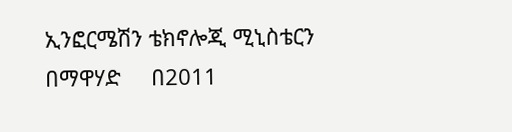ኢንፎርሜሽን ቴክኖሎጂ ሚኒስቴርን በማዋሃድ     በ2011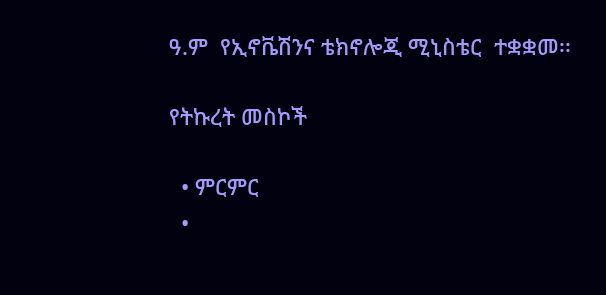ዓ.ም  የኢኖቬሽንና ቴክኖሎጂ ሚኒስቴር  ተቋቋመ፡፡

የትኩረት መስኮች

  • ምርምር
  •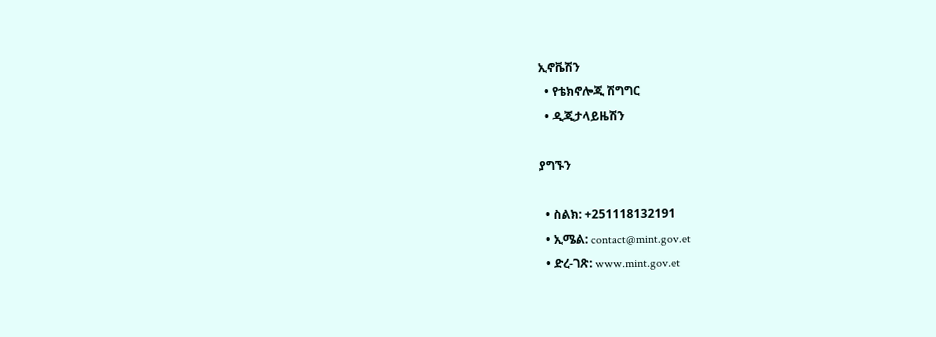ኢኖቬሽን
  • የቴክኖሎጂ ሽግግር
  • ዲጂታላይዜሽን

ያግኙን

  • ስልክ: +251118132191
  • ኢሜል: contact@mint.gov.et
  • ድረ-ገጽ: www.mint.gov.et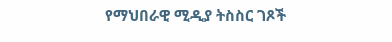የማህበራዊ ሚዲያ ትስስር ገጾች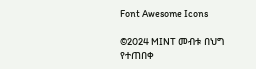Font Awesome Icons

©2024 MINT መብቱ በህግ የተጠበቀ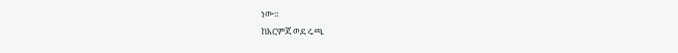ነው።
ከእርምጃ ወደ ሩጫ